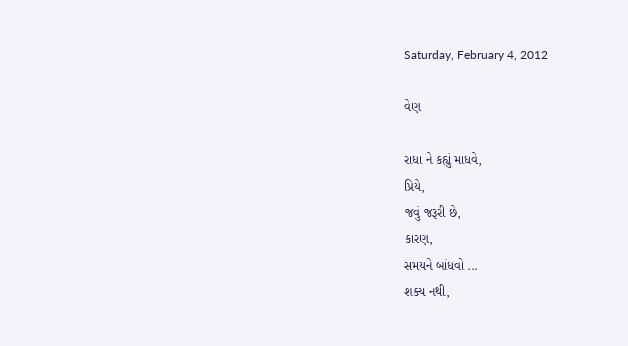Saturday, February 4, 2012

વેણ

રાધા ને કહ્યું માધવે,
પ્રિયે,
જવું જરૂરી છે,
કારણ,
સમયને બાંધવો ...
શક્ય નથી,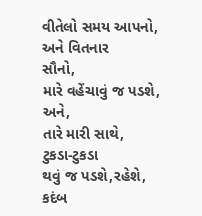વીતેલો સમય આપનો,
અને વિતનાર
સૌનો,
મારે વહેંચાવું જ પડશે,
અને,
તારે મારી સાથે,
ટુકડા-ટુકડા
થવું જ પડશે,રહેશે,
કદંબ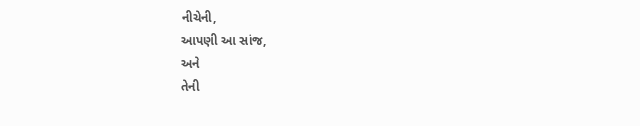નીચેની,
આપણી આ સાંજ,
અને
તેની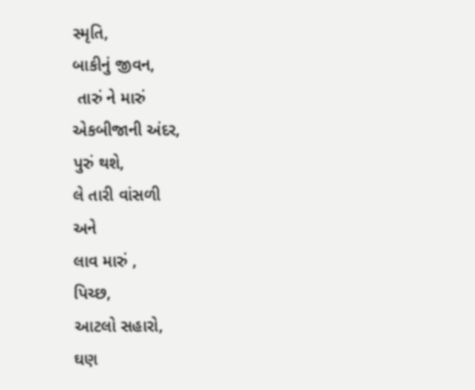સ્મૃતિ,
બાકીનું જીવન,
 તારું ને મારું
એકબીજાની અંદર,
પુરું થશે,
લે તારી વાંસળી
અને
લાવ મારું ,
પિચ્છ,
આટલો સહારો,
ઘણ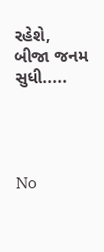રહેશે,
બીજા જનમ સુધી.....




No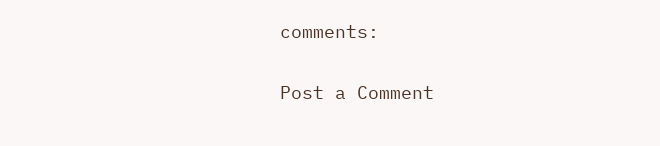comments:

Post a Comment